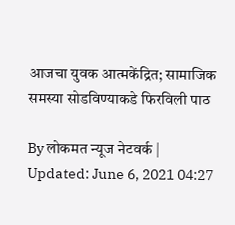आजचा युवक आत्मकेंद्रित; सामाजिक समस्या सोडविण्याकडे फिरविली पाठ

By लोकमत न्यूज नेटवर्क | Updated: June 6, 2021 04:27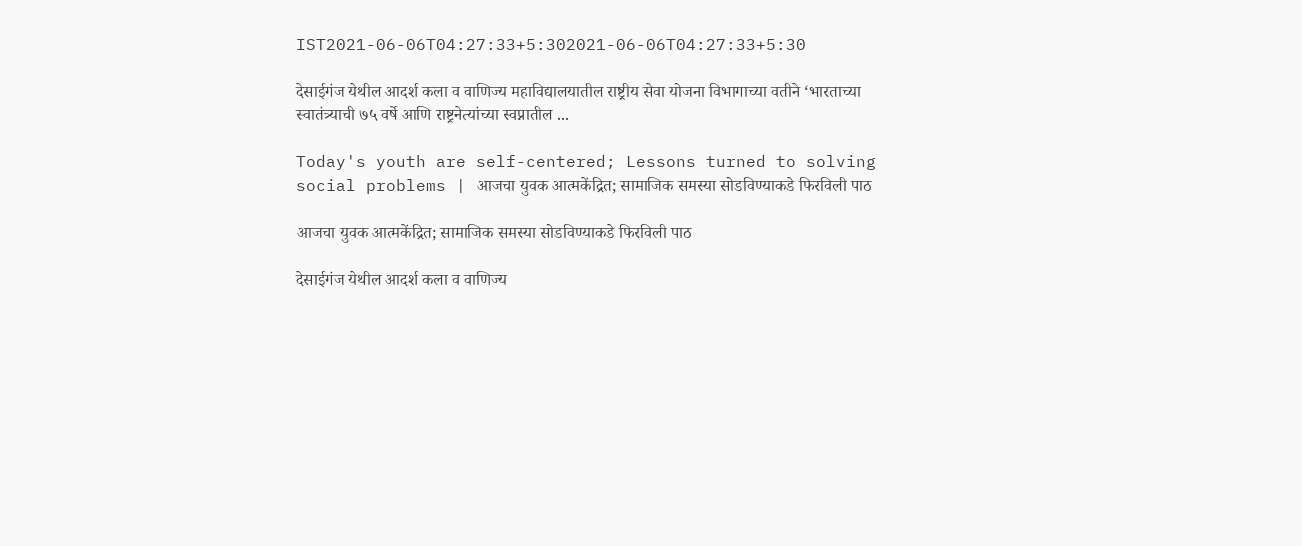IST2021-06-06T04:27:33+5:302021-06-06T04:27:33+5:30

देसाईगंज येथील आदर्श कला व वाणिज्य महाविद्यालयातील राष्ट्रीय सेवा योजना विभागाच्या वतीने ‘भारताच्या स्वातंत्र्याची ७५ वर्षे आणि राष्ट्रनेत्यांच्या स्वप्नातील ...

Today's youth are self-centered; Lessons turned to solving social problems | आजचा युवक आत्मकेंद्रित; सामाजिक समस्या सोडविण्याकडे फिरविली पाठ

आजचा युवक आत्मकेंद्रित; सामाजिक समस्या सोडविण्याकडे फिरविली पाठ

देसाईगंज येथील आदर्श कला व वाणिज्य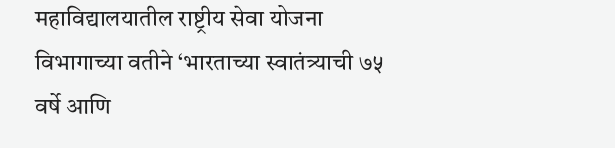महाविद्यालयातील राष्ट्रीय सेवा योजना विभागाच्या वतीने ‘भारताच्या स्वातंत्र्याची ७५ वर्षे आणि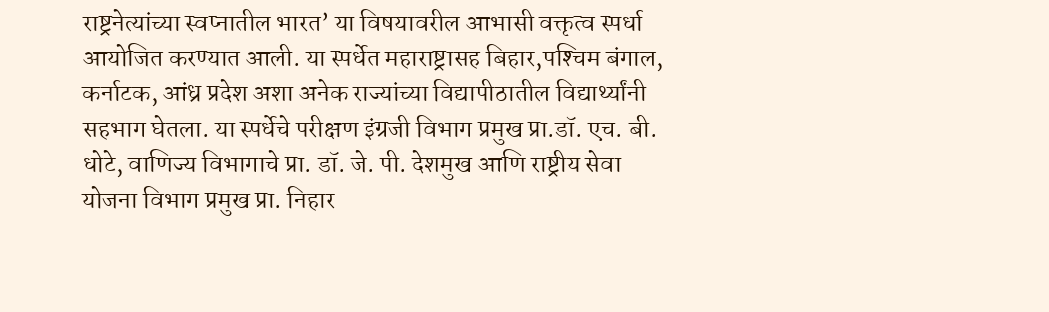राष्ट्रनेत्यांच्या स्वप्नातील भारत’ या विषयावरील आभासी वक्तृत्व स्पर्धा आयोजित करण्यात आली. या स्पर्धेत महाराष्ट्रासह बिहार,पश्‍चिम बंगाल, कर्नाटक, आंध्र प्रदेश अशा अनेक राज्यांच्या विद्यापीठातील विद्यार्थ्यांनी सहभाग घेतला. या स्पर्धेचे परीक्षण इंग्रजी विभाग प्रमुख प्रा.डॉ. एच. बी. धोटे, वाणिज्य विभागाचे प्रा. डॉ. जे. पी. देशमुख आणि राष्ट्रीय सेवा योजना विभाग प्रमुख प्रा. निहार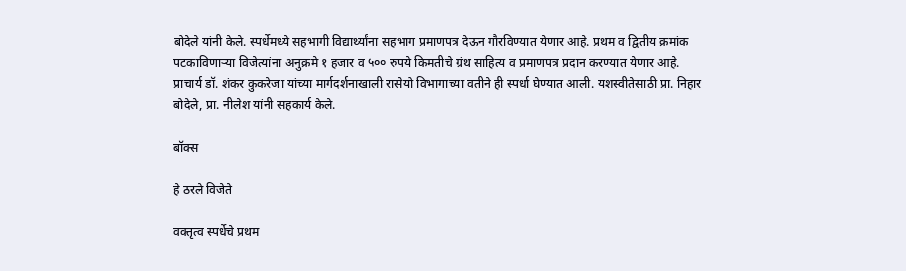बोदेले यांनी केले. स्पर्धेमध्ये सहभागी विद्यार्थ्यांना सहभाग प्रमाणपत्र देऊन गौरविण्यात येणार आहे. प्रथम व द्वितीय क्रमांक पटकाविणाऱ्या विजेत्यांना अनुक्रमे १ हजार व ५०० रुपये किमतीचे ग्रंथ साहित्य व प्रमाणपत्र प्रदान करण्यात येणार आहे. प्राचार्य डॉ. शंकर कुकरेजा यांच्या मार्गदर्शनाखाली रासेयो विभागाच्या वतीने ही स्पर्धा घेण्यात आली. यशस्वीतेसाठी प्रा. निहार बोदेले, प्रा. नीलेश यांनी सहकार्य केले.

बॉक्स

हे ठरले विजेते

वक्तृत्व स्पर्धेचे प्रथम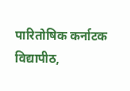पारितोषिक कर्नाटक विद्यापीठ,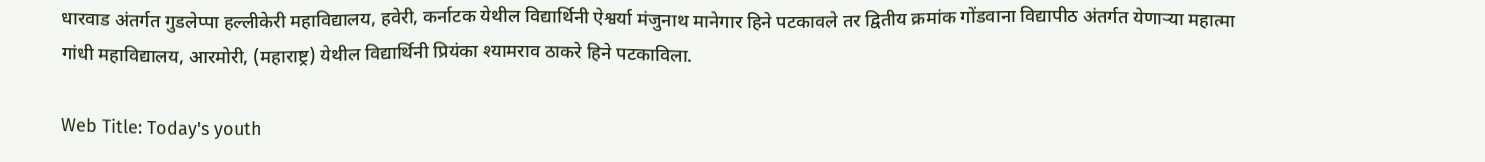धारवाड अंतर्गत गुडलेप्पा हल्लीकेरी महाविद्यालय, हवेरी, कर्नाटक येथील विद्यार्थिनी ऐश्वर्या मंजुनाथ मानेगार हिने पटकावले तर द्वितीय क्रमांक गोंडवाना विद्यापीठ अंतर्गत येणाऱ्या महात्मा गांधी महाविद्यालय, आरमोरी, (महाराष्ट्र) येथील विद्यार्थिनी प्रियंका श्यामराव ठाकरे हिने पटकाविला.

Web Title: Today's youth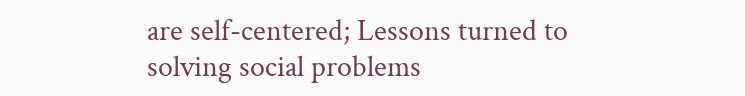are self-centered; Lessons turned to solving social problems